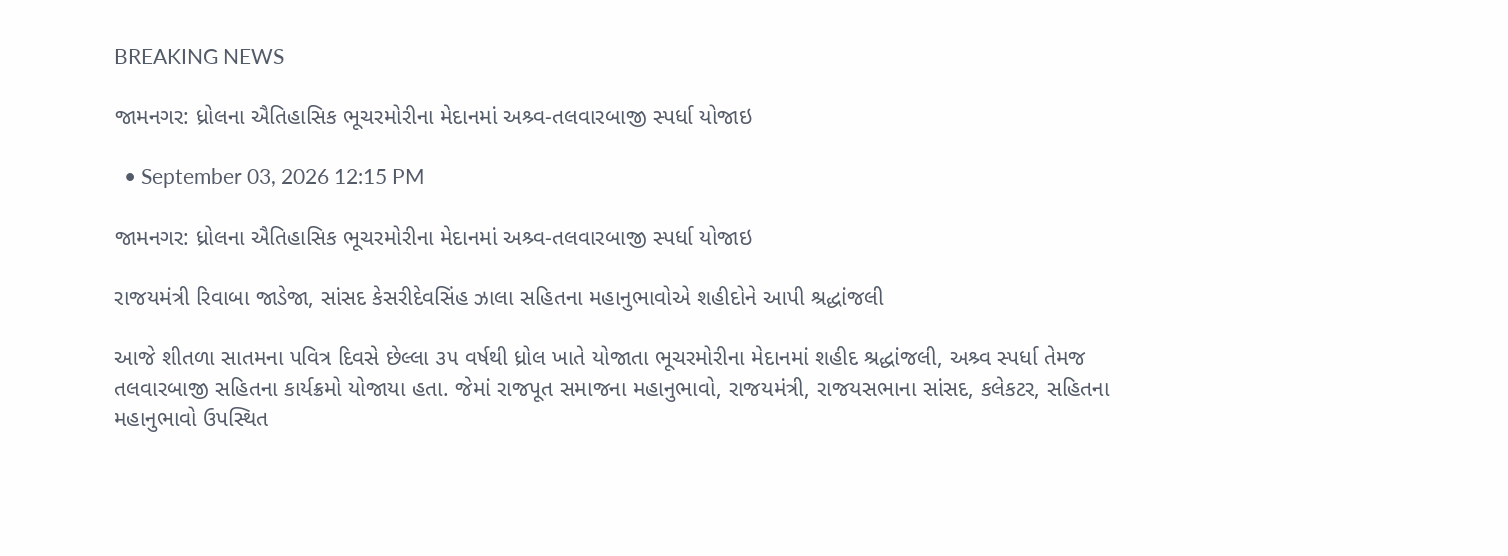BREAKING NEWS

જામનગર: ધ્રોલના ઐતિહાસિક ભૂચરમોરીના મેદાનમાં અશ્ર્વ-તલવારબાજી સ્પર્ધા યોજાઇ

  • September 03, 2026 12:15 PM

જામનગર: ધ્રોલના ઐતિહાસિક ભૂચરમોરીના મેદાનમાં અશ્ર્વ-તલવારબાજી સ્પર્ધા યોજાઇ

રાજયમંત્રી રિવાબા જાડેજા, સાંસદ કેસરીદેવસિંહ ઝાલા સહિતના મહાનુભાવોએ શહીદોને આપી શ્રદ્ધાંજલી

આજે શીતળા સાતમના પવિત્ર દિવસે છેલ્લા ૩૫ વર્ષથી ધ્રોલ ખાતે યોજાતા ભૂચરમોરીના મેદાનમાં શહીદ શ્રદ્ધાંજલી, અશ્ર્વ સ્પર્ધા તેમજ તલવારબાજી સહિતના કાર્યક્રમો યોજાયા હતા. જેમાં રાજપૂત સમાજના મહાનુભાવો, રાજયમંત્રી, રાજયસભાના સાંસદ, કલેકટર, સહિતના મહાનુભાવો ઉપસ્થિત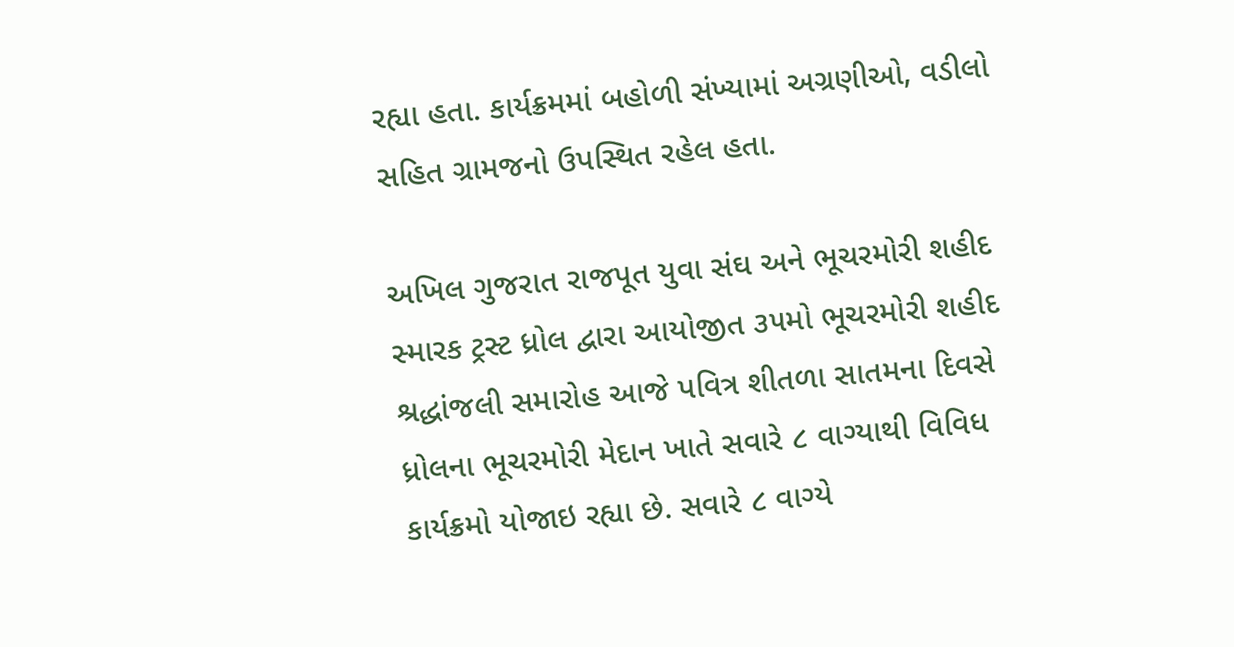રહ્યા હતા. કાર્યક્રમમાં બહોળી સંખ્યામાં અગ્રણીઓ, વડીલો સહિત ગ્રામજનો ઉપસ્થિત રહેલ હતા.

અખિલ ગુજરાત રાજપૂત યુવા સંઘ અને ભૂચરમોરી શહીદ સ્મારક ટ્રસ્ટ ધ્રોલ દ્વારા આયોજીત ૩૫મો ભૂચરમોરી શહીદ શ્રદ્ધાંજલી સમારોહ આજે પવિત્ર શીતળા સાતમના દિવસે ધ્રોલના ભૂચરમોરી મેદાન ખાતે સવારે ૮ વાગ્યાથી વિવિધ કાર્યક્રમો યોજાઇ રહ્યા છે. સવારે ૮ વાગ્યે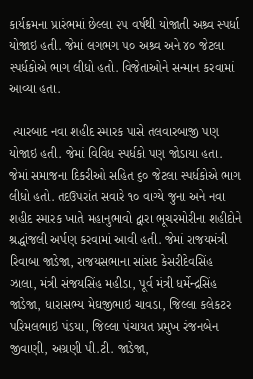કાર્યક્રમના પ્રારંભમાં છેલ્લા ૨૫ વર્ષથી યોજાતી અશ્ર્વ સ્પર્ધા યોજાઇ હતી. જેમાં લગભગ ૫૦ અશ્ર્વ અને ૪૦ જેટલા સ્પર્ધકોએ ભાગ લીધો હતો. વિજેતાઓને સન્માન કરવામાં આવ્યા હતા.

 ત્યારબાદ નવા શહીદ સ્મારક પાસે તલવારબાજી પણ યોજાઇ હતી. જેમાં વિવિધ સ્પર્ધકો પણ જોડાયા હતા. જેમાં સમાજના દિકરીઓ સહિત ૬૦ જેટલા સ્પર્ધકોએ ભાગ લીધો હતો. તદઉપરાંત સવારે ૧૦ વાગ્યે જુના અને નવા શહીદ સ્મારક ખાતે મહાનુભાવો દ્વારા ભૂચરમોરીના શહીદોને શ્રદ્ધાંજલી અર્પણ કરવામાં આવી હતી. જેમાં રાજયમંત્રી રિવાબા જાડેજા, રાજયસભાના સાંસદ કેસરીદેવસિંહ ઝાલા, મંત્રી સંજયસિંહ મહીડા, પૂર્વ મંત્રી ધર્મેન્દ્રસિંહ જાડેજા, ધારાસભ્ય મેઘજીભાઇ ચાવડા, જિલ્લા કલેકટર પરિમલભાઇ પંડયા, જિલ્લા પંચાયત પ્રમુખ રંજનબેન જીવાણી, અગ્રણી પી.ટી. જાડેજા,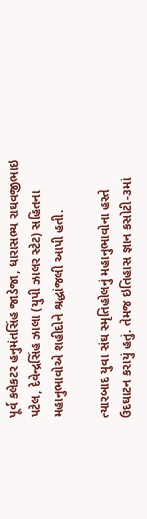પૂર્વ કલેકટર હનુમંતસિંહ જાડેજા, ધારાસભ્ય રાઘવજીભાઇ પટેલ, દેવેન્દ્રસિંહ ઝાલા (યુપી ઝાલર સ્ટેટ) સહિતના મહાનુભાવોએ શહીદોને શ્રદ્ધાંજલી આપી હતી.

ત્યારબાદ યુવા સંઘ સ્મૃતિહોલનું મહાનુભાવોના હસ્તે ઉદઘાટન કરાયું હતું. તેમજ ઇતિહાસ જ્ઞાન કસોટી-૩માં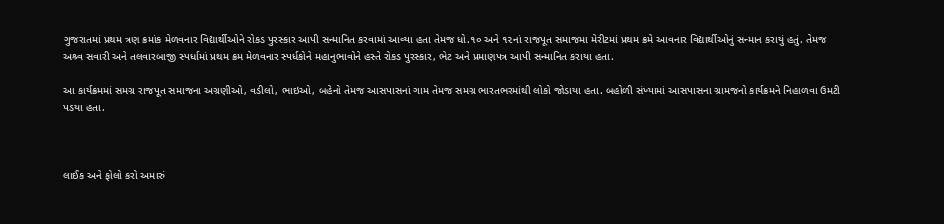ગુજરાતમાં પ્રથમ ત્રણ ક્રમાંક મેળવનાર વિદ્યાર્થીઓને રોકડ પુરસ્કાર આપી સન્માનિત કરવામાં આવ્યા હતા તેમજ ધો.૧૦ અને ૧૨નાં રાજપૂત સમાજમા મેરીટમાં પ્રથમ ક્રમે આવનાર વિદ્યાર્થીઓનું સન્માન કરાયું હતું. તેમજ અશ્ર્વ સવારી અને તલવારબાજી સ્પર્ધામાં પ્રથમ ક્રમ મેળવનાર સ્પર્ધકોને મહાનુભાવોને હસ્તે રોકડ પુરસ્કાર, ભેટ અને પ્રમાણપત્ર આપી સન્માનિત કરાયા હતા.

આ કાર્યક્રમમાં સમગ્ર રાજપૂત સમાજના અગ્રણીઓ, વડીલો, ભાઇઓ, બહેનો તેમજ આસપાસનાં ગામ તેમજ સમગ્ર ભારતભરમાંથી લોકો જોડાયા હતા. બહોળી સંખ્યામાં આસપાસના ગ્રામજનો કાર્યક્રમને નિહાળવા ઉમટી પડયા હતા.



લાઈક અને ફોલો કરો અમારું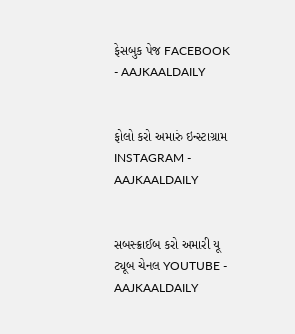ફેસબુક પેજ FACEBOOK - AAJKAALDAILY


ફોલો કરો અમારું ઇન્સ્ટાગ્રામ INSTAGRAM - AAJKAALDAILY


સબસ્ક્રાઈબ કરો અમારી યૂ ટ્યૂબ ચેનલ YOUTUBE - AAJKAALDAILY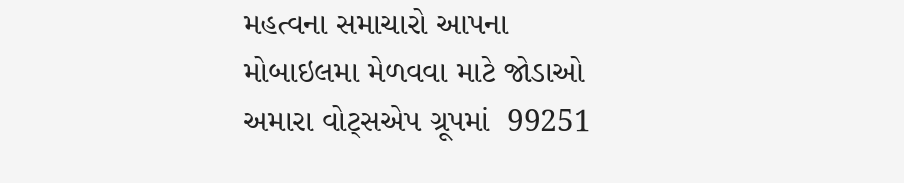મહત્વના સમાચારો આપના મોબાઇલમા મેળવવા માટે જોડાઓ અમારા વોટ્સએપ ગ્રૂપમાં  99251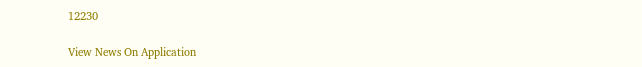12230

View News On Application